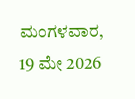ಮಂಗಳವಾರ, 19 ಮೇ 2026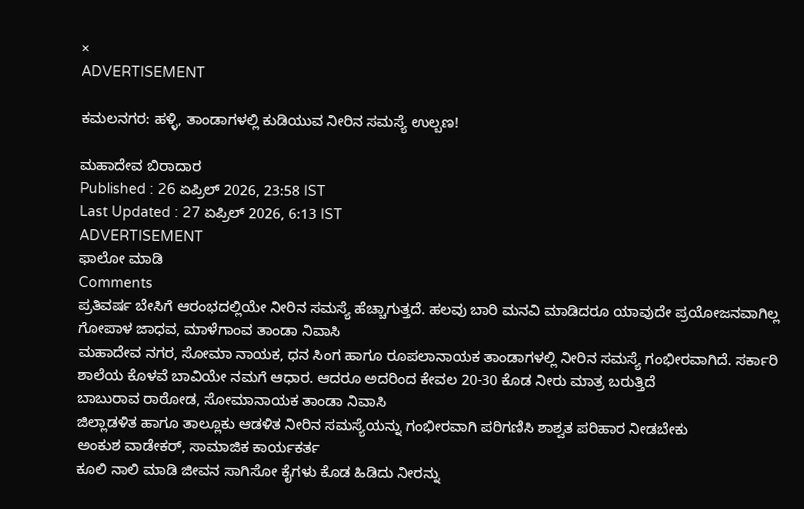×
ADVERTISEMENT

ಕಮಲನಗರ: ಹಳ್ಳಿ, ತಾಂಡಾಗಳಲ್ಲಿ ಕುಡಿಯುವ ನೀರಿನ ಸಮಸ್ಯೆ ಉಲ್ಬಣ!

ಮಹಾದೇವ ಬಿರಾದಾರ
Published : 26 ಏಪ್ರಿಲ್ 2026, 23:58 IST
Last Updated : 27 ಏಪ್ರಿಲ್ 2026, 6:13 IST
ADVERTISEMENT
ಫಾಲೋ ಮಾಡಿ
Comments
ಪ್ರತಿವರ್ಷ ಬೇಸಿಗೆ ಆರಂಭದಲ್ಲಿಯೇ ನೀರಿನ ಸಮಸ್ಯೆ ಹೆಚ್ಚಾಗುತ್ತದೆ. ಹಲವು ಬಾರಿ ಮನವಿ ಮಾಡಿದರೂ ಯಾವುದೇ ಪ್ರಯೋಜನವಾಗಿಲ್ಲ
ಗೋಪಾಳ ಜಾಧವ, ಮಾಳೆಗಾಂವ ತಾಂಡಾ ನಿವಾಸಿ
ಮಹಾದೇವ ನಗರ, ಸೋಮಾ ನಾಯಕ, ಧನ ಸಿಂಗ ಹಾಗೂ ರೂಪಲಾನಾಯಕ ತಾಂಡಾಗಳಲ್ಲಿ ನೀರಿನ ಸಮಸ್ಯೆ ಗಂಭೀರವಾಗಿದೆ. ಸರ್ಕಾರಿ ಶಾಲೆಯ ಕೊಳವೆ ಬಾವಿಯೇ ನಮಗೆ ಆಧಾರ. ಆದರೂ ಅದರಿಂದ ಕೇವಲ 20-30 ಕೊಡ ನೀರು ಮಾತ್ರ ಬರುತ್ತಿದೆ
ಬಾಬುರಾವ ರಾಠೋಡ, ಸೋಮಾನಾಯಕ ತಾಂಡಾ ನಿವಾಸಿ
ಜಿಲ್ಲಾಡಳಿತ ಹಾಗೂ ತಾಲ್ಲೂಕು ಆಡಳಿತ ನೀರಿನ ಸಮಸ್ಯೆಯನ್ನು ಗಂಭೀರವಾಗಿ ಪರಿಗಣಿಸಿ ಶಾಶ್ವತ ಪರಿಹಾರ ನೀಡಬೇಕು
ಅಂಕುಶ ವಾಡೇಕರ್, ಸಾಮಾಜಿಕ ಕಾರ್ಯಕರ್ತ
ಕೂಲಿ ನಾಲಿ ಮಾಡಿ ಜೀವನ ಸಾಗಿಸೋ ಕೈಗಳು ಕೊಡ ಹಿಡಿದು ನೀರನ್ನು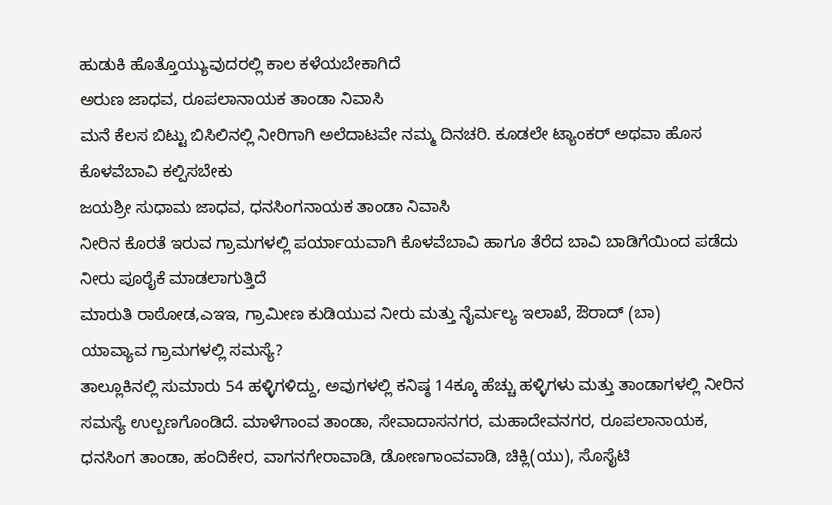ಹುಡುಕಿ ಹೊತ್ತೊಯ್ಯುವುದರಲ್ಲಿ ಕಾಲ ಕಳೆಯಬೇಕಾಗಿದೆ
ಅರುಣ ಜಾಧವ, ರೂಪಲಾನಾಯಕ ತಾಂಡಾ ನಿವಾಸಿ
ಮನೆ ಕೆಲಸ ಬಿಟ್ಟು ಬಿಸಿಲಿನಲ್ಲಿ ನೀರಿಗಾಗಿ ಅಲೆದಾಟವೇ ನಮ್ಮ ದಿನಚರಿ. ಕೂಡಲೇ ಟ್ಯಾಂಕರ್ ಅಥವಾ ಹೊಸ ಕೊಳವೆಬಾವಿ ಕಲ್ಪಿಸಬೇಕು
ಜಯಶ್ರೀ ಸುಧಾಮ ಜಾಧವ, ಧನಸಿಂಗನಾಯಕ ತಾಂಡಾ ನಿವಾಸಿ
ನೀರಿನ ಕೊರತೆ ಇರುವ ಗ್ರಾಮಗಳಲ್ಲಿ ಪರ್ಯಾಯವಾಗಿ ಕೊಳವೆಬಾವಿ ಹಾಗೂ ತೆರೆದ ಬಾವಿ ಬಾಡಿಗೆಯಿಂದ ಪಡೆದು ನೀರು ಪೂರೈಕೆ ಮಾಡಲಾಗುತ್ತಿದೆ
ಮಾರುತಿ ರಾಠೋಡ,ಎಇಇ, ಗ್ರಾಮೀಣ ಕುಡಿಯುವ ನೀರು ಮತ್ತು ನೈರ್ಮಲ್ಯ ಇಲಾಖೆ, ಔರಾದ್ (ಬಾ)
ಯಾವ್ಯಾವ ಗ್ರಾಮಗಳಲ್ಲಿ ಸಮಸ್ಯೆ?
ತಾಲ್ಲೂಕಿನಲ್ಲಿ ಸುಮಾರು 54 ಹಳ್ಳಿಗಳಿದ್ದು, ಅವುಗಳಲ್ಲಿ ಕನಿಷ್ಠ 14ಕ್ಕೂ ಹೆಚ್ಚು ಹಳ್ಳಿಗಳು ಮತ್ತು ತಾಂಡಾಗಳಲ್ಲಿ ನೀರಿನ ಸಮಸ್ಯೆ ಉಲ್ಬಣಗೊಂಡಿದೆ. ಮಾಳೆಗಾಂವ ತಾಂಡಾ, ಸೇವಾದಾಸನಗರ, ಮಹಾದೇವನಗರ, ರೂಪಲಾನಾಯಕ, ಧನಸಿಂಗ ತಾಂಡಾ, ಹಂದಿಕೇರ, ವಾಗನಗೇರಾವಾಡಿ, ಡೋಣಗಾಂವವಾಡಿ, ಚಿಕ್ಲಿ(ಯು), ಸೊಸೈಟಿ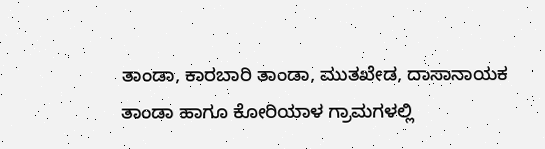ತಾಂಡಾ, ಕಾರಬಾರಿ ತಾಂಡಾ, ಮುತಖೇಡ, ದಾಸಾನಾಯಕ ತಾಂಡಾ ಹಾಗೂ ಕೋರಿಯಾಳ ಗ್ರಾಮಗಳಲ್ಲಿ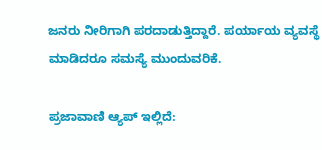ಜನರು ನೀರಿಗಾಗಿ ಪರದಾಡುತ್ತಿದ್ದಾರೆ. ಪರ್ಯಾಯ ವ್ಯವಸ್ಥೆ ಮಾಡಿದರೂ ಸಮಸ್ಯೆ ಮುಂದುವರಿಕೆ.

ಪ್ರಜಾವಾಣಿ ಆ್ಯಪ್ ಇಲ್ಲಿದೆ: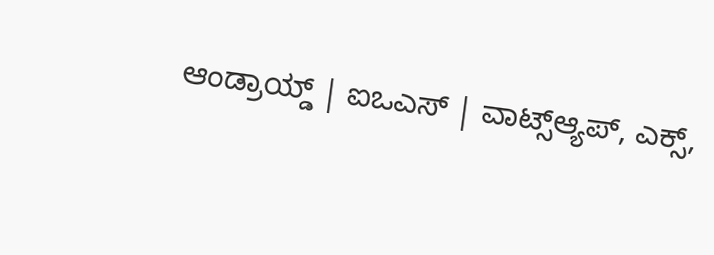ಆಂಡ್ರಾಯ್ಡ್ | ಐಒಎಸ್ | ವಾಟ್ಸ್ಆ್ಯಪ್, ಎಕ್ಸ್,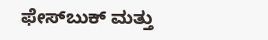ಫೇಸ್‌ಬುಕ್ ಮತ್ತು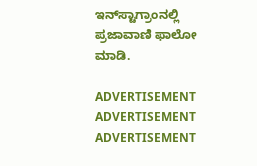ಇನ್‌ಸ್ಟಾಗ್ರಾಂನಲ್ಲಿ ಪ್ರಜಾವಾಣಿ ಫಾಲೋ ಮಾಡಿ.

ADVERTISEMENT
ADVERTISEMENT
ADVERTISEMENT